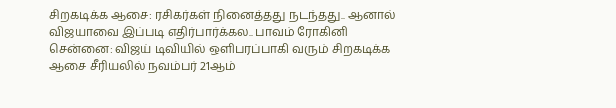சிறகடிக்க ஆசை: ரசிகர்கள் நினைத்தது நடந்தது.. ஆனால் விஜயாவை இப்படி எதிர்பார்க்கல.. பாவம் ரோகினி
சென்னை: விஜய் டிவியில் ஒளிபரப்பாகி வரும் சிறகடிக்க ஆசை சீரியலில் நவம்பர் 21ஆம்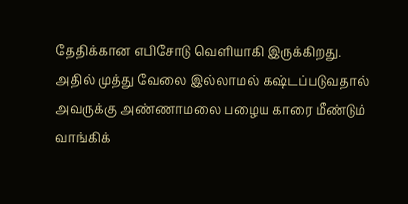தேதிக்கான எபிசோடு வெளியாகி இருக்கிறது.
அதில் முத்து வேலை இல்லாமல் கஷ்டப்படுவதால் அவருக்கு அண்ணாமலை பழைய காரை மீண்டும் வாங்கிக்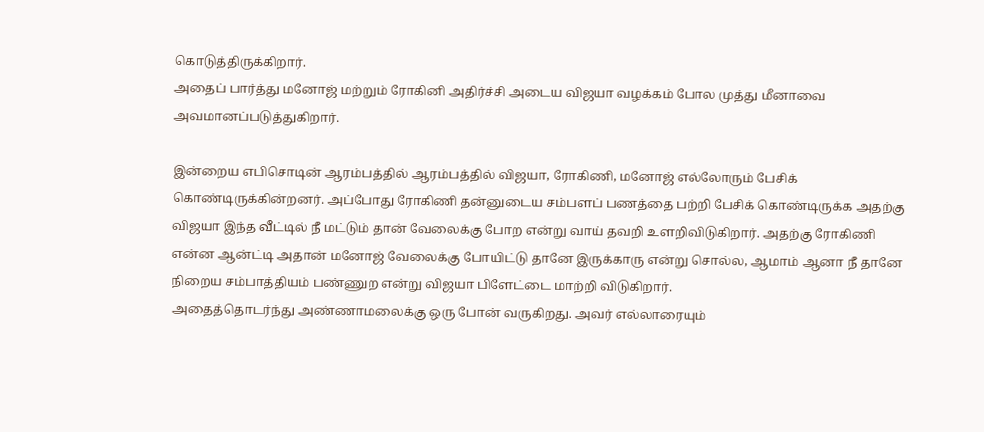கொடுத்திருக்கிறார்.
அதைப் பார்த்து மனோஜ் மற்றும் ரோகினி அதிர்ச்சி அடைய விஜயா வழக்கம் போல முத்து மீனாவை அவமானப்படுத்துகிறார்.

இன்றைய எபிசொடின் ஆரம்பத்தில் ஆரம்பத்தில் விஜயா, ரோகிணி, மனோஜ் எல்லோரும் பேசிக் கொண்டிருக்கின்றனர். அப்போது ரோகிணி தன்னுடைய சம்பளப் பணத்தை பற்றி பேசிக் கொண்டிருக்க அதற்கு விஜயா இந்த வீட்டில் நீ மட்டும் தான் வேலைக்கு போற என்று வாய் தவறி உளறிவிடுகிறார். அதற்கு ரோகிணி என்ன ஆன்ட்டி அதான் மனோஜ் வேலைக்கு போயிட்டு தானே இருக்காரு என்று சொல்ல, ஆமாம் ஆனா நீ தானே நிறைய சம்பாத்தியம் பண்ணுற என்று விஜயா பிளேட்டை மாற்றி விடுகிறார்.
அதைத்தொடர்ந்து அண்ணாமலைக்கு ஒரு போன் வருகிறது. அவர் எல்லாரையும்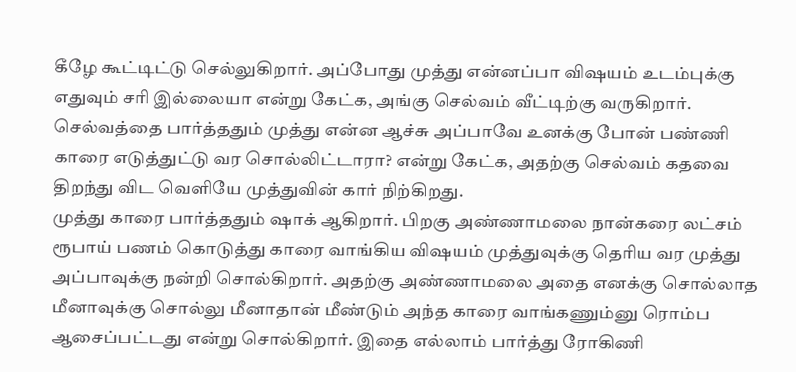கீழே கூட்டிட்டு செல்லுகிறார். அப்போது முத்து என்னப்பா விஷயம் உடம்புக்கு எதுவும் சரி இல்லையா என்று கேட்க, அங்கு செல்வம் வீட்டிற்கு வருகிறார். செல்வத்தை பார்த்ததும் முத்து என்ன ஆச்சு அப்பாவே உனக்கு போன் பண்ணி காரை எடுத்துட்டு வர சொல்லிட்டாரா? என்று கேட்க, அதற்கு செல்வம் கதவை திறந்து விட வெளியே முத்துவின் கார் நிற்கிறது.
முத்து காரை பார்த்ததும் ஷாக் ஆகிறார். பிறகு அண்ணாமலை நான்கரை லட்சம் ரூபாய் பணம் கொடுத்து காரை வாங்கிய விஷயம் முத்துவுக்கு தெரிய வர முத்து அப்பாவுக்கு நன்றி சொல்கிறார். அதற்கு அண்ணாமலை அதை எனக்கு சொல்லாத மீனாவுக்கு சொல்லு மீனாதான் மீண்டும் அந்த காரை வாங்கணும்னு ரொம்ப ஆசைப்பட்டது என்று சொல்கிறார். இதை எல்லாம் பார்த்து ரோகிணி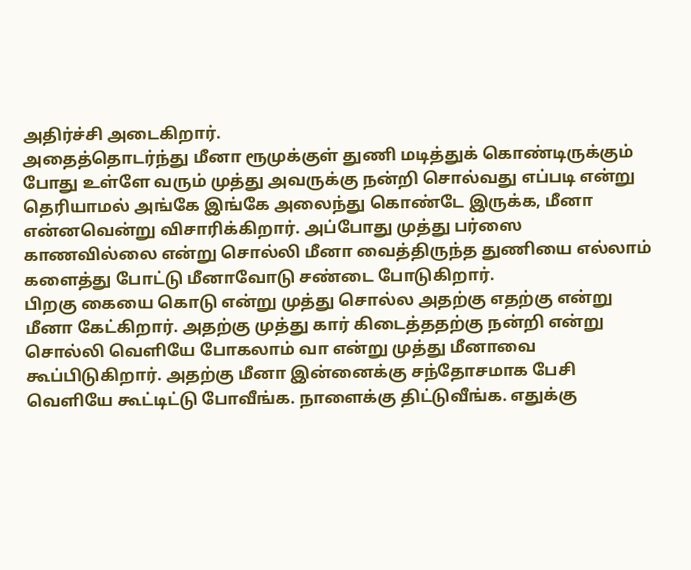அதிர்ச்சி அடைகிறார்.
அதைத்தொடர்ந்து மீனா ரூமுக்குள் துணி மடித்துக் கொண்டிருக்கும் போது உள்ளே வரும் முத்து அவருக்கு நன்றி சொல்வது எப்படி என்று தெரியாமல் அங்கே இங்கே அலைந்து கொண்டே இருக்க, மீனா என்னவென்று விசாரிக்கிறார். அப்போது முத்து பர்ஸை காணவில்லை என்று சொல்லி மீனா வைத்திருந்த துணியை எல்லாம் களைத்து போட்டு மீனாவோடு சண்டை போடுகிறார்.
பிறகு கையை கொடு என்று முத்து சொல்ல அதற்கு எதற்கு என்று மீனா கேட்கிறார். அதற்கு முத்து கார் கிடைத்ததற்கு நன்றி என்று சொல்லி வெளியே போகலாம் வா என்று முத்து மீனாவை கூப்பிடுகிறார். அதற்கு மீனா இன்னைக்கு சந்தோசமாக பேசி வெளியே கூட்டிட்டு போவீங்க. நாளைக்கு திட்டுவீங்க. எதுக்கு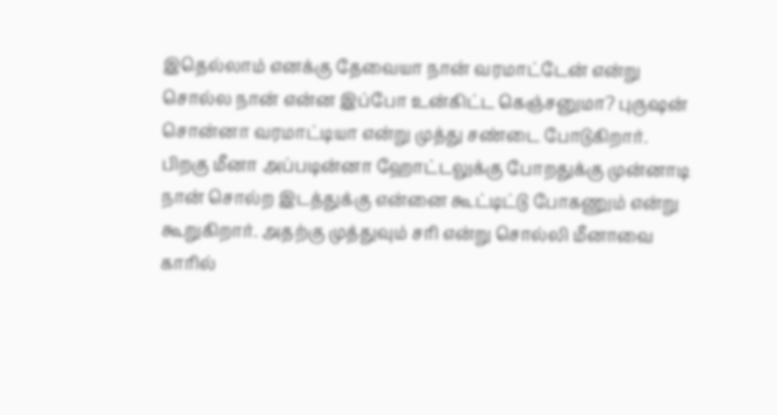இதெல்லாம் எனக்கு தேவையா நான் வரமாட்டேன் என்று சொல்ல நான் என்ன இப்போ உன்கிட்ட கெஞ்சனுமா? புருஷன் சொன்னா வரமாட்டியா என்று முத்து சண்டை போடுகிறார்.
பிறகு மீனா அப்படின்னா ஹோட்டலுக்கு போறதுக்கு முன்னாடி நான் சொல்ற இடத்துக்கு என்னை கூட்டிட்டு போகணும் என்று கூறுகிறார். அதற்கு முத்துவும் சரி என்று சொல்லி மீனாவை காரில்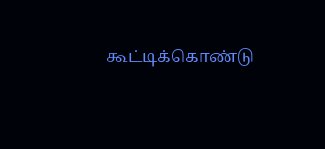கூட்டிக்கொண்டு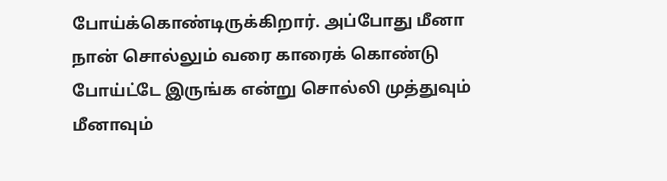போய்க்கொண்டிருக்கிறார். அப்போது மீனா நான் சொல்லும் வரை காரைக் கொண்டு போய்ட்டே இருங்க என்று சொல்லி முத்துவும் மீனாவும்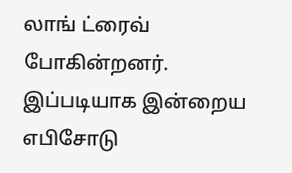லாங் ட்ரைவ் போகின்றனர். இப்படியாக இன்றைய எபிசோடு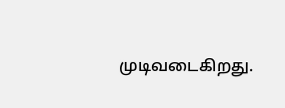முடிவடைகிறது.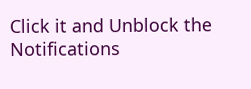Click it and Unblock the Notifications